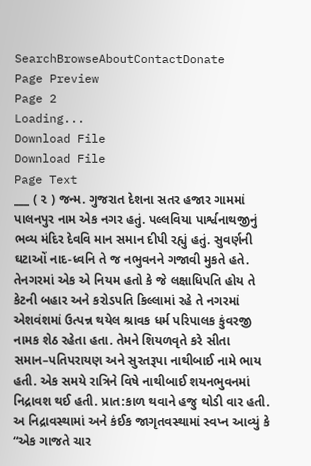SearchBrowseAboutContactDonate
Page Preview
Page 2
Loading...
Download File
Download File
Page Text
___ ( ૨ ) જન્મ. ગુજરાત દેશના સતર હજાર ગામમાં પાલનપુર નામ એક નગર હતું. પલ્લવિયા પાર્શ્વનાથજીનું ભવ્ય મંદિર દેવવિ માન સમાન દીપી રહ્યું હતું. સુવર્ણની ઘટાઓં નાદ-ધ્વનિ તે જ નભુવનને ગજાવી મુકતે હતે. તેનગરમાં એક એ નિયમ હતો કે જે લક્ષાધિપતિ હોય તે કેટની બહાર અને કરોડપતિ કિલ્લામાં રહે તે નગરમાં એશવંશમાં ઉત્પન્ન થયેલ શ્રાવક ધર્મ પરિપાલક કુંવરજી નામક શેઠ રહેતા હતા. તેમને શિયળવૃતે કરે સીતા સમાન–પતિપરાયણ અને સુરતરૂપા નાથીબાઈ નામે ભાય હતી. એક સમયે રાત્રિને વિષે નાથીબાઈ શયનભુવનમાં નિદ્રાવશ થઈ હતી. પ્રાત:કાળ થવાને હજુ થોડી વાર હતી. અ નિદ્રાવસ્થામાં અને કંઈક જાગૃતવસ્થામાં સ્વપ્ન આવ્યું કે “એક ગાજતે ચાર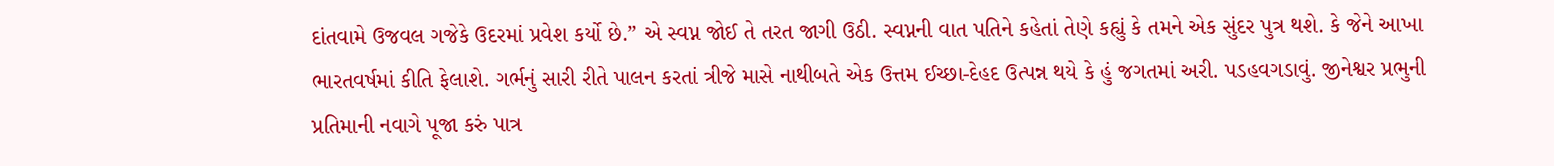દાંતવામે ઉજવલ ગજેકે ઉદરમાં પ્રવેશ કર્યો છે.” એ સ્વપ્ન જોઈ તે તરત જાગી ઉઠી. સ્વપ્નની વાત પતિને કહેતાં તેણે કહ્યું કે તમને એક સુંદર પુત્ર થશે. કે જેને આખા ભારતવર્ષમાં કીતિ ફેલાશે. ગર્ભનું સારી રીતે પાલન કરતાં ત્રીજે માસે નાથીબતે એક ઉત્તમ ઈચ્છા-દેહદ ઉત્પન્ન થયે કે હું જગતમાં અરી. પડહવગડાવું. જીનેશ્વર પ્રભુની પ્રતિમાની નવાગે પૂજા કરું પાત્ર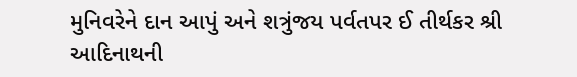મુનિવરેને દાન આપું અને શત્રુંજય પર્વતપર ઈ તીર્થકર શ્રી આદિનાથની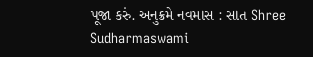પૂજા કરું. અનુક્રમે નવમાસ : સાત Shree Sudharmaswami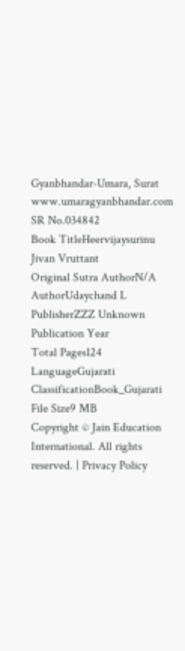Gyanbhandar-Umara, Surat www.umaragyanbhandar.com
SR No.034842
Book TitleHeervijaysurinu Jivan Vruttant
Original Sutra AuthorN/A
AuthorUdaychand L
PublisherZZZ Unknown
Publication Year
Total Pages124
LanguageGujarati
ClassificationBook_Gujarati
File Size9 MB
Copyright © Jain Education International. All rights reserved. | Privacy Policy